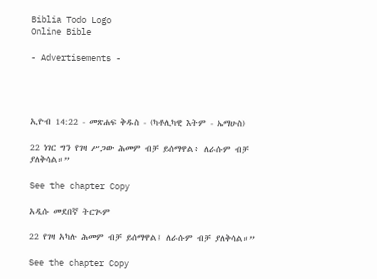Biblia Todo Logo
Online Bible

- Advertisements -




ኢዮብ 14:22 - መጽሐፍ ቅዱስ - (ካቶሊካዊ እትም - ኤማሁስ)

22 ነገር ግን የገዛ ሥጋው ሕመም ብቻ ይሰማዋል፥ ለራሱም ብቻ ያለቅሳል።”

See the chapter Copy

አዲሱ መደበኛ ትርጒም

22 የገዛ አካሉ ሕመም ብቻ ይሰማዋል፤ ለራሱም ብቻ ያለቅሳል።”

See the chapter Copy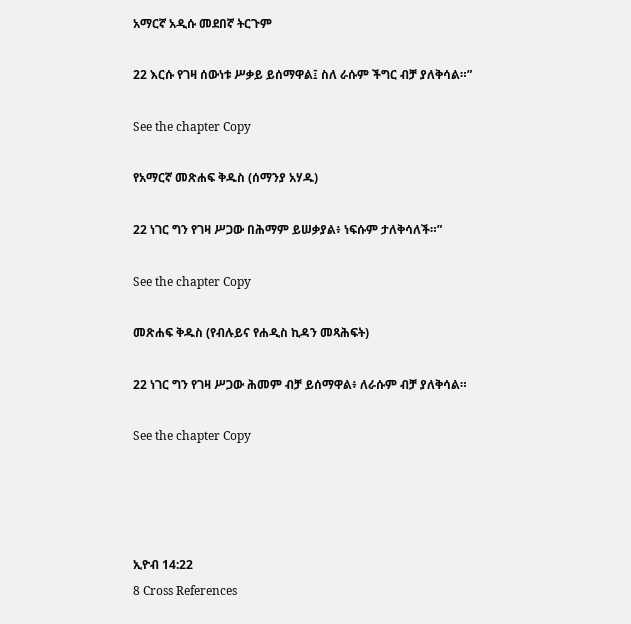አማርኛ አዲሱ መደበኛ ትርጉም

22 እርሱ የገዛ ሰውነቱ ሥቃይ ይሰማዋል፤ ስለ ራሱም ችግር ብቻ ያለቅሳል።”

See the chapter Copy

የአማርኛ መጽሐፍ ቅዱስ (ሰማንያ አሃዱ)

22 ነገር ግን የገዛ ሥጋው በሕማም ይሠቃያል፥ ነፍሱም ታለቅሳለች።”

See the chapter Copy

መጽሐፍ ቅዱስ (የብሉይና የሐዲስ ኪዳን መጻሕፍት)

22 ነገር ግን የገዛ ሥጋው ሕመም ብቻ ይሰማዋል፥ ለራሱም ብቻ ያለቅሳል።

See the chapter Copy




ኢዮብ 14:22
8 Cross References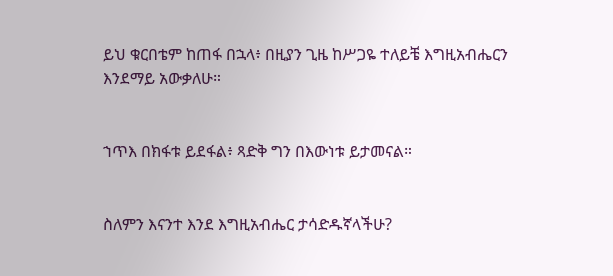ይህ ቁርበቴም ከጠፋ በኋላ፥ በዚያን ጊዜ ከሥጋዬ ተለይቼ እግዚአብሔርን እንደማይ አውቃለሁ።


ኀጥእ በክፋቱ ይደፋል፥ ጻድቅ ግን በእውነቱ ይታመናል።


ስለምን እናንተ እንደ እግዚአብሔር ታሳድዱኛላችሁ?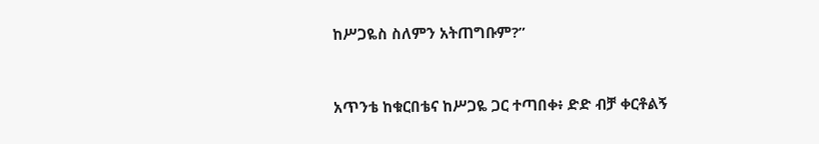ከሥጋዬስ ስለምን አትጠግቡም?”


አጥንቴ ከቁርበቴና ከሥጋዬ ጋር ተጣበቀ፥ ድድ ብቻ ቀርቶልኝ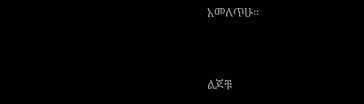አመለጥሁ።


ልጆቹ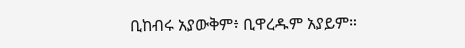ቢከብሩ አያውቅም፥ ቢዋረዱም አያይም።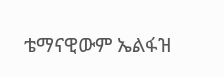ቴማናዊውም ኤልፋዝ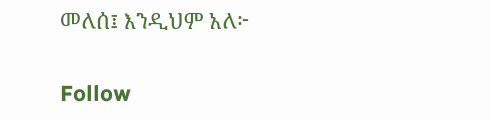መለሰ፤ እንዲህም አለ፦


Follow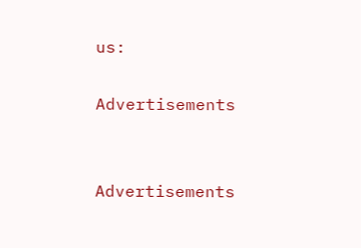us:

Advertisements


Advertisements